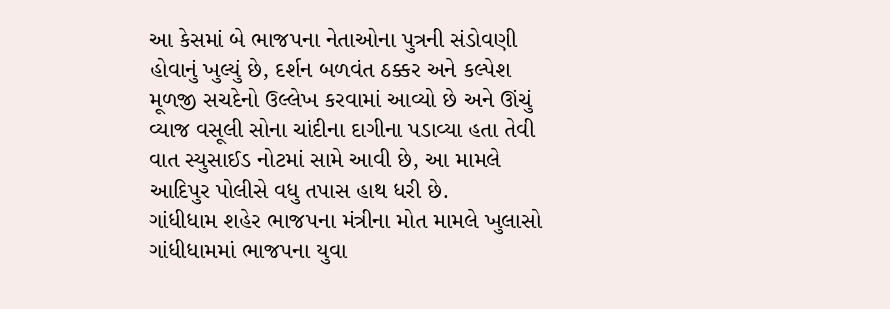આ કેસમાં બે ભાજપના નેતાઓના પુત્રની સંડોવણી હોવાનું ખુલ્યું છે, દર્શન બળવંત ઠક્કર અને કલ્પેશ મૂળજી સચદેનો ઉલ્લેખ કરવામાં આવ્યો છે અને ઊંચું વ્યાજ વસૂલી સોના ચાંદીના દાગીના પડાવ્યા હતા તેવી વાત સ્યુસાઈડ નોટમાં સામે આવી છે, આ મામલે આદિપુર પોલીસે વધુ તપાસ હાથ ધરી છે.
ગાંધીધામ શહેર ભાજપના મંત્રીના મોત મામલે ખુલાસો
ગાંધીધામમાં ભાજપના યુવા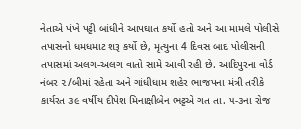નેતાએ પંખે પટ્ટી બાંધીને આપઘાત કર્યો હતો અને આ મામલે પોલીસે તપાસનો ધમધમાટ શરૂ કર્યો છે, મૃત્યુના 4 દિવસ બાદ પોલીસની તપાસમાં અલગ-અલગ વાતો સામે આવી રહી છે. આદિપુરના વોર્ડ નંબર ૨/બીમાં રહેતા અને ગાંધીધામ શહેર ભાજપના મંત્રી તરીકે કાર્યરત ૩૯ વર્ષીય દીપેશ મિનાક્ષીબેન ભટ્ટએ ગત તા. ૫-૩ના રોજ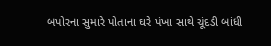બપોરના સુમારે પોતાના ઘરે પંખા સાથે ચૂંદડી બાંધી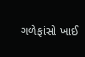ગળેફાંસો ખાઈ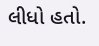લીધો હતો.